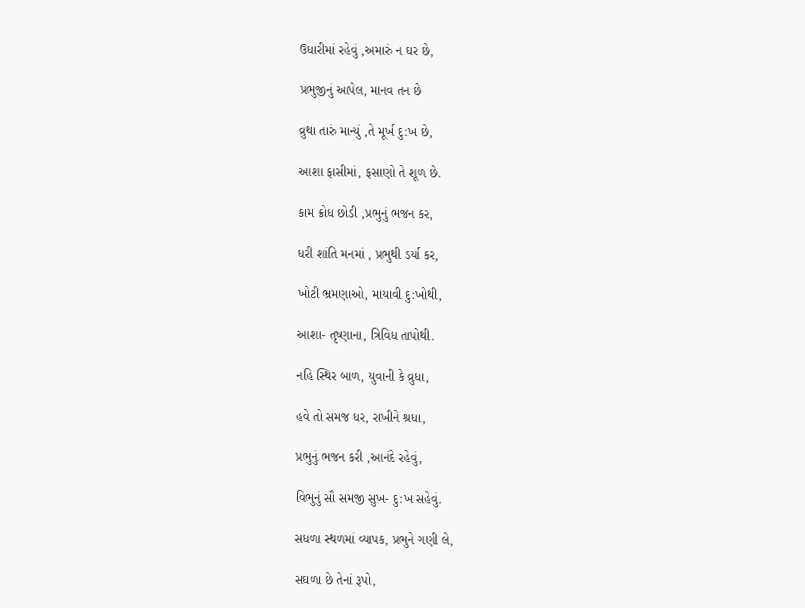ઉધારીમાં રહેવું ,અમારું ન ઘર છે,

પ્રભુજીનું આપેલ, માનવ તન છે

વ્રુથા તારું માન્યું ,તે મૂર્ખ દુ:ખ છે,

આશા ફાસીમાં, ફસાણો તે શૂળ છે.

કામ ક્રોધ છોડી ,પ્રભુનું ભજન કર,

ધરી શાંતિ મનમાં , પ્રભુથી ડર્યા કર,

ખોટી ભ્રમણાઓ, માયાવી દુ:ખોથી,

આશા- તૃષ્ણાના, ત્રિવિધ તાપોથી.

નહિ સ્થિર બાળ, યુવાની કે વ્રુધા,

હવે તો સમજ ધર, રાખીને શ્રધા,

પ્રભુનું ભજન કરી ,આનંદે રહેવું,

વિભુનું સૌ સમજી સુખ- દુ:ખ સહેવું.

સધળા સ્થળમાં વ્યાપક, પ્રભુને ગણી લે,

સઘળા છે તેનાં રૂપો,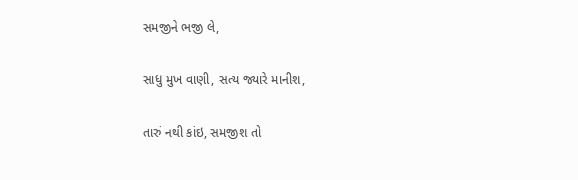સમજીને ભજી લે,

સાધુ મુખ વાણી, સત્ય જ્યારે માનીશ,

તારું નથી કાંઇ, સમજીશ તો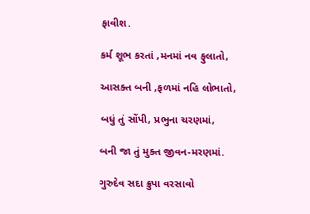ફાવીશ.

કર્મ શૂભ કરતાં ,મનમાં નવ ફુલાતો,

આસક્ત બની ,ફળમાં નહિ લોભાતો,

બધું તું સોંપી, પ્રભુના ચરણમાં,

બની જા તું મુક્ત જીવન-મરણમાં.

ગુરુદેવ સદા ક્રુપા વરસાવો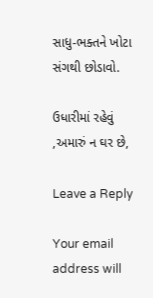સાધુ-ભક્તને ખોટા સંગથી છોડાવો.

ઉધારીમાં રહેવું ,અમારું ન ઘર છે,

Leave a Reply

Your email address will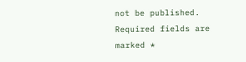not be published. Required fields are marked *